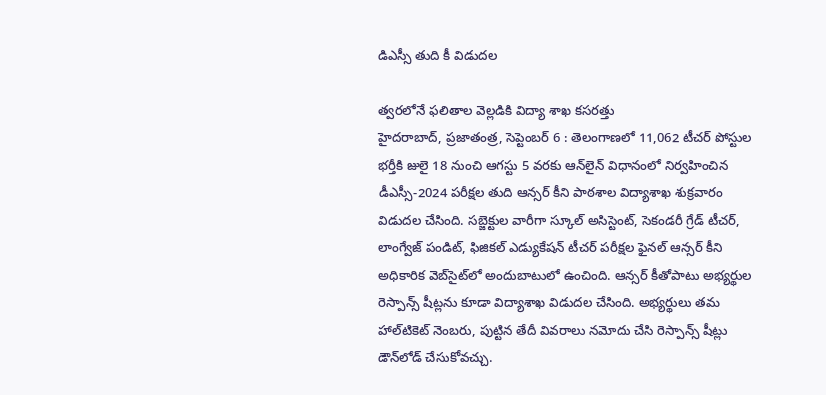డిఎస్సీ తుది కీ విడుదల

త్వరలోనే ఫలితాల వెల్లడికి విద్యా శాఖ కసరత్తు
హైదరాబాద్‌, ప్రజాతంత్ర, సెప్టెంబర్‌ 6 : తెలంగాణలో 11,062 టీచర్‌ ‌పోస్టుల భర్తీకి జులై 18 నుంచి ఆగస్టు 5 వరకు ఆన్‌లైన్‌ ‌విధానంలో నిర్వహించిన డీఎస్సీ-2024 పరీక్షల తుది ఆన్సర్‌ ‌కీని పాఠశాల విద్యాశాఖ శుక్రవారం విడుదల చేసింది. సబ్జెక్టుల వారీగా స్కూల్‌ అసిస్టెంట్‌, సెకండరీ గ్రేడ్‌ ‌టీచర్‌, లాంగ్వేజ్‌ ‌పండిట్‌, ఫిజికల్‌ ఎడ్యుకేషన్‌ ‌టీచర్‌ ‌పరీక్షల ఫైనల్‌ ఆన్సర్‌ ‌కీని అధికారిక వెబ్‌సైట్‌లో అందుబాటులో ఉంచింది. ఆన్సర్‌ ‌కీతోపాటు అభ్యర్థుల రెస్పాన్స్ ‌షీట్లను కూడా విద్యాశాఖ విడుదల చేసింది. అభ్యర్థులు తమ హాల్‌టికెట్‌ ‌నెంబరు, పుట్టిన తేదీ వివరాలు నమోదు చేసి రెస్పాన్స్ ‌షీట్లు డౌన్‌లోడ్‌ ‌చేసుకోవచ్చు.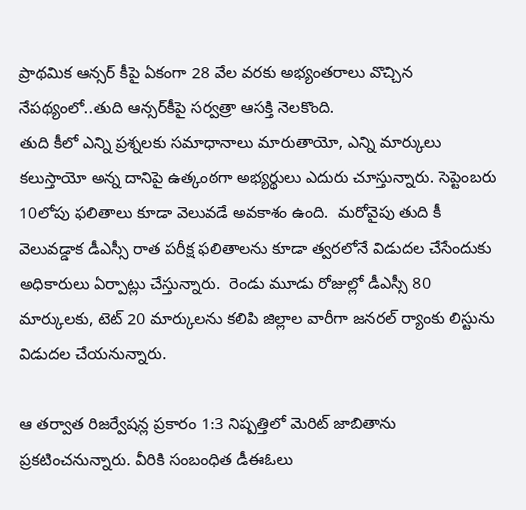ప్రాథమిక ఆన్సర్‌ ‌కీపై ఏకంగా 28 వేల వరకు అభ్యంతరాలు వొచ్చిన నేపథ్యంలో..తుది ఆన్సర్‌కీపై సర్వత్రా ఆసక్తి నెలకొంది.
తుది కీలో ఎన్ని ప్రశ్నలకు సమాధానాలు మారుతాయో, ఎన్ని మార్కులు కలుస్తాయో అన్న దానిపై ఉత్కంఠగా అభ్యర్థులు ఎదురు చూస్తున్నారు. సెప్టెంబరు 10లోపు ఫలితాలు కూడా వెలువడే అవకాశం ఉంది.  మరోవైపు తుది కీ వెలువడ్డాక డీఎస్సీ రాత పరీక్ష ఫలితాలను కూడా త్వరలోనే విడుదల చేసేందుకు అధికారులు ఏర్పాట్లు చేస్తున్నారు.  రెండు మూడు రోజుల్లో డీఎస్సీ 80 మార్కులకు, టెట్‌ 20 మార్కులను కలిపి జిల్లాల వారీగా జనరల్‌ ‌ర్యాంకు లిస్టును విడుదల చేయనున్నారు.

ఆ తర్వాత రిజర్వేషన్ల ప్రకారం 1:3 నిష్పత్తిలో మెరిట్‌ ‌జాబితాను ప్రకటించనున్నారు. వీరికి సంబంధిత డీఈఓలు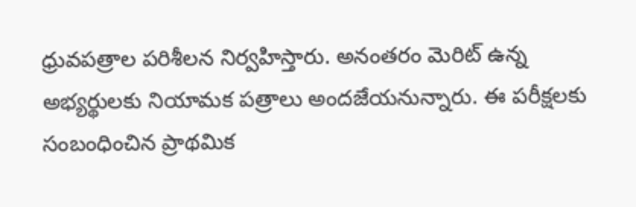ధ్రువపత్రాల పరిశీలన నిర్వహిస్తారు. అనంతరం మెరిట్‌ ఉన్న అభ్యర్థులకు నియామక పత్రాలు అందజేయనున్నారు. ఈ పరీక్షలకు సంబంధించిన ప్రాథమిక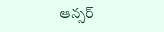ఆన్సర్‌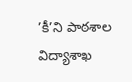’కీ’ని పాఠశాల విద్యాశాఖ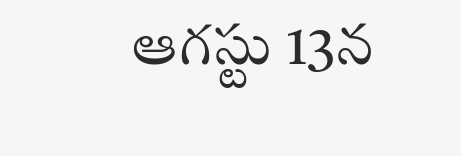ఆగస్టు 13న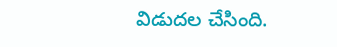విడుదల చేసింది.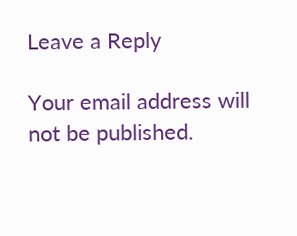Leave a Reply

Your email address will not be published.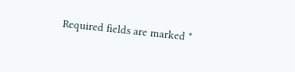Required fields are marked *